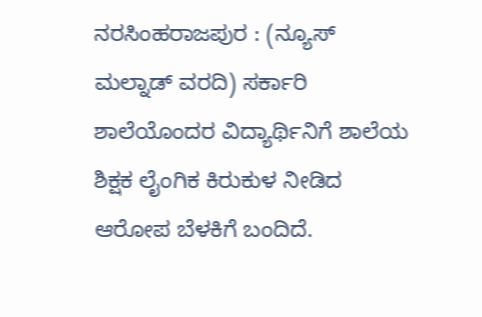ನರಸಿಂಹರಾಜಪುರ : (ನ್ಯೂಸ್ ಮಲ್ನಾಡ್ ವರದಿ) ಸರ್ಕಾರಿ ಶಾಲೆಯೊಂದರ ವಿದ್ಯಾರ್ಥಿನಿಗೆ ಶಾಲೆಯ ಶಿಕ್ಷಕ ಲೈಂಗಿಕ ಕಿರುಕುಳ ನೀಡಿದ ಆರೋಪ ಬೆಳಕಿಗೆ ಬಂದಿದೆ.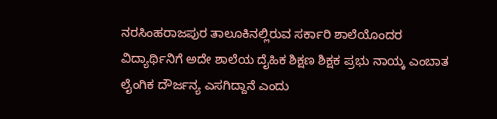ನರಸಿಂಹರಾಜಪುರ ತಾಲೂಕಿನಲ್ಲಿರುವ ಸರ್ಕಾರಿ ಶಾಲೆಯೊಂದರ ವಿದ್ಯಾರ್ಥಿನಿಗೆ ಅದೇ ಶಾಲೆಯ ದೈಹಿಕ ಶಿಕ್ಷಣ ಶಿಕ್ಷಕ ಪ್ರಭು ನಾಯ್ಕ ಎಂಬಾತ ಲೈಂಗಿಕ ದೌರ್ಜನ್ಯ ಎಸಗಿದ್ದಾನೆ ಎಂದು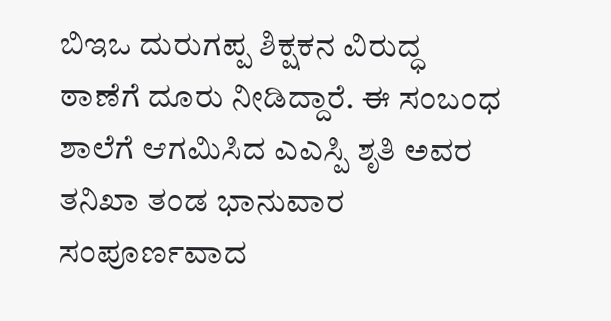ಬಿಇಒ ದುರುಗಪ್ಪ ಶಿಕ್ಷಕನ ವಿರುದ್ಧ ಠಾಣೆಗೆ ದೂರು ನೀಡಿದ್ದಾರೆ. ಈ ಸಂಬಂಧ ಶಾಲೆಗೆ ಆಗಮಿಸಿದ ಎಎಸ್ಪಿ ಶೃತಿ ಅವರ ತನಿಖಾ ತಂಡ ಭಾನುವಾರ ಸಂಪೂರ್ಣವಾದ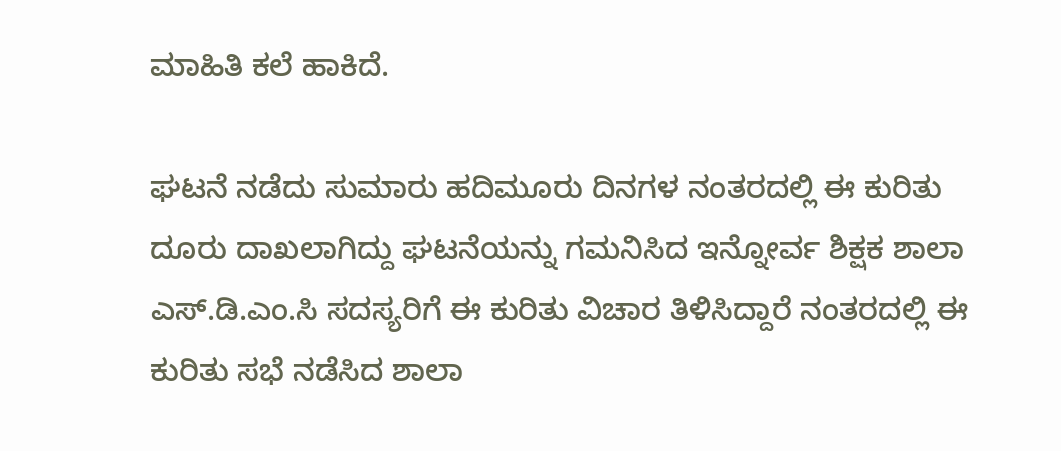ಮಾಹಿತಿ ಕಲೆ ಹಾಕಿದೆ.

ಘಟನೆ ನಡೆದು ಸುಮಾರು ಹದಿಮೂರು ದಿನಗಳ ನಂತರದಲ್ಲಿ ಈ ಕುರಿತು ದೂರು ದಾಖಲಾಗಿದ್ದು ಘಟನೆಯನ್ನು ಗಮನಿಸಿದ ಇನ್ನೋರ್ವ ಶಿಕ್ಷಕ ಶಾಲಾ ಎಸ್.ಡಿ.ಎಂ.ಸಿ ಸದಸ್ಯರಿಗೆ ಈ ಕುರಿತು ವಿಚಾರ ತಿಳಿಸಿದ್ದಾರೆ ನಂತರದಲ್ಲಿ ಈ ಕುರಿತು ಸಭೆ ನಡೆಸಿದ ಶಾಲಾ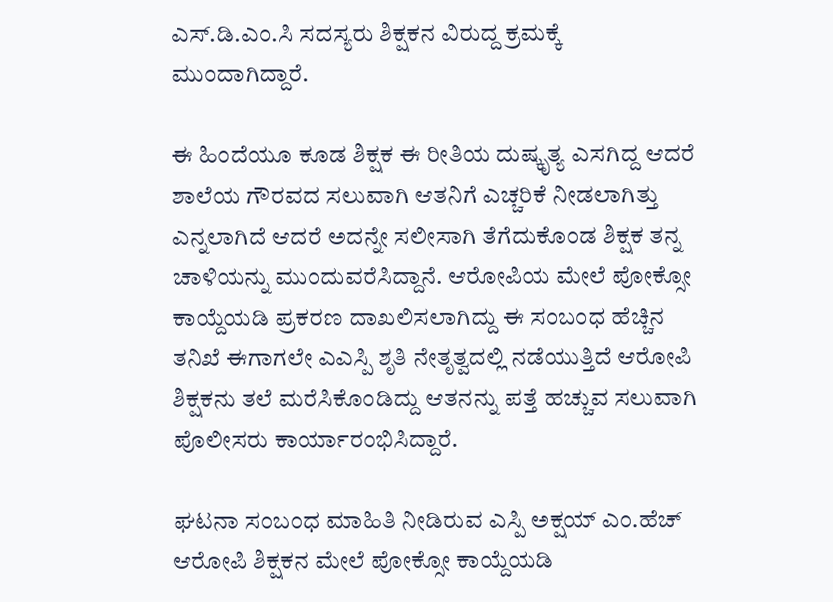ಎಸ್.ಡಿ.ಎಂ.ಸಿ ಸದಸ್ಯರು ಶಿಕ್ಷಕನ ವಿರುದ್ದ ಕ್ರಮಕ್ಕೆ ಮುಂದಾಗಿದ್ದಾರೆ.

ಈ ಹಿಂದೆಯೂ ಕೂಡ ಶಿಕ್ಷಕ ಈ ರೀತಿಯ ದುಷ್ಕೃತ್ಯ ಎಸಗಿದ್ದ ಆದರೆ ಶಾಲೆಯ ಗೌರವದ ಸಲುವಾಗಿ ಆತನಿಗೆ ಎಚ್ಚರಿಕೆ ನೀಡಲಾಗಿತ್ತು ಎನ್ನಲಾಗಿದೆ ಆದರೆ ಅದನ್ನೇ ಸಲೀಸಾಗಿ ತೆಗೆದುಕೊಂಡ ಶಿಕ್ಷಕ ತನ್ನ ಚಾಳಿಯನ್ನು ಮುಂದುವರೆಸಿದ್ದಾನೆ. ಆರೋಪಿಯ ಮೇಲೆ ಪೋಕ್ಸೋ ಕಾಯ್ದೆಯಡಿ ಪ್ರಕರಣ ದಾಖಲಿಸಲಾಗಿದ್ದು ಈ ಸಂಬಂಧ ಹೆಚ್ಚಿನ ತನಿಖೆ ಈಗಾಗಲೇ ಎಎಸ್ಪಿ ಶೃತಿ ನೇತೃತ್ವದಲ್ಲಿ ನಡೆಯುತ್ತಿದೆ ಆರೋಪಿ ಶಿಕ್ಷಕನು ತಲೆ ಮರೆಸಿಕೊಂಡಿದ್ದು ಆತನನ್ನು ಪತ್ತೆ ಹಚ್ಚುವ ಸಲುವಾಗಿ ಪೊಲೀಸರು ಕಾರ್ಯಾರಂಭಿಸಿದ್ದಾರೆ.

ಘಟನಾ ಸಂಬಂಧ ಮಾಹಿತಿ ನೀಡಿರುವ ಎಸ್ಪಿ ಅಕ್ಷಯ್ ಎಂ.ಹೆಚ್ ಆರೋಪಿ ಶಿಕ್ಷಕನ ಮೇಲೆ ಪೋಕ್ಸೋ ಕಾಯ್ದೆಯಡಿ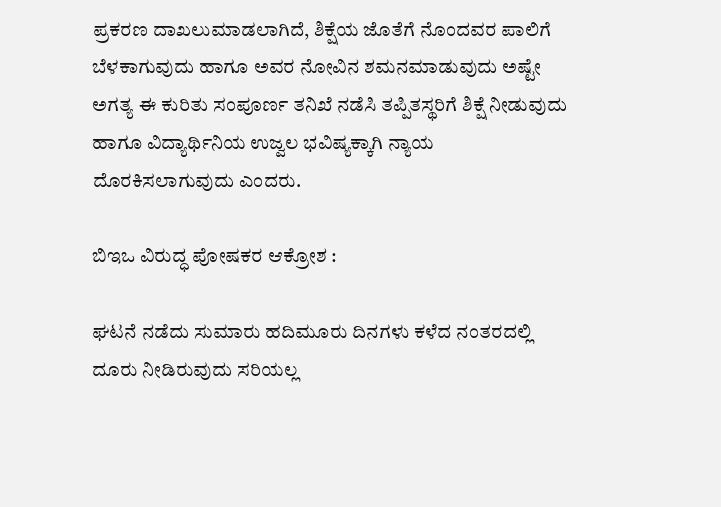ಪ್ರಕರಣ ದಾಖಲುಮಾಡಲಾಗಿದೆ, ಶಿಕ್ಷೆಯ ಜೊತೆಗೆ ನೊಂದವರ ಪಾಲಿಗೆ ಬೆಳಕಾಗುವುದು ಹಾಗೂ ಅವರ ನೋವಿನ ಶಮನಮಾಡುವುದು ಅಷ್ಟೇ ಅಗತ್ಯ ಈ ಕುರಿತು ಸಂಪೂರ್ಣ ತನಿಖೆ ನಡೆಸಿ ತಪ್ಪಿತಸ್ಥರಿಗೆ ಶಿಕ್ಷೆ ನೀಡುವುದು ಹಾಗೂ ವಿದ್ಯಾರ್ಥಿನಿಯ ಉಜ್ವಲ ಭವಿಷ್ಯಕ್ಕಾಗಿ ನ್ಯಾಯ ದೊರಕಿಸಲಾಗುವುದು ಎಂದರು.

ಬಿಇಒ ವಿರುದ್ಧ ಪೋಷಕರ ಆಕ್ರೋಶ :

ಘಟನೆ ನಡೆದು ಸುಮಾರು ಹದಿಮೂರು ದಿನಗಳು ಕಳೆದ ನಂತರದಲ್ಲಿ ದೂರು ನೀಡಿರುವುದು ಸರಿಯಲ್ಲ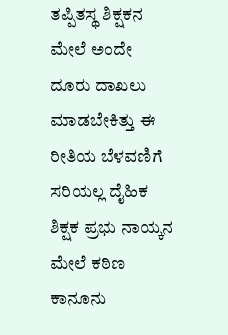ತಪ್ಪಿತಸ್ಥ ಶಿಕ್ಷಕನ ಮೇಲೆ ಅಂದೇ ದೂರು ದಾಖಲು ಮಾಡಬೇಕಿತ್ತು ಈ ರೀತಿಯ ಬೆಳವಣಿಗೆ ಸರಿಯಲ್ಲ ದೈಹಿಕ ಶಿಕ್ಷಕ ಪ್ರಭು ನಾಯ್ಕನ ಮೇಲೆ ಕಠಿಣ ಕಾನೂನು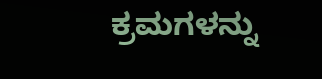ಕ್ರಮಗಳನ್ನು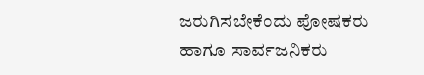ಜರುಗಿಸಬೇಕೆಂದು ಪೋಷಕರು ಹಾಗೂ ಸಾರ್ವಜನಿಕರು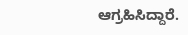ಆಗ್ರಹಿಸಿದ್ದಾರೆ.